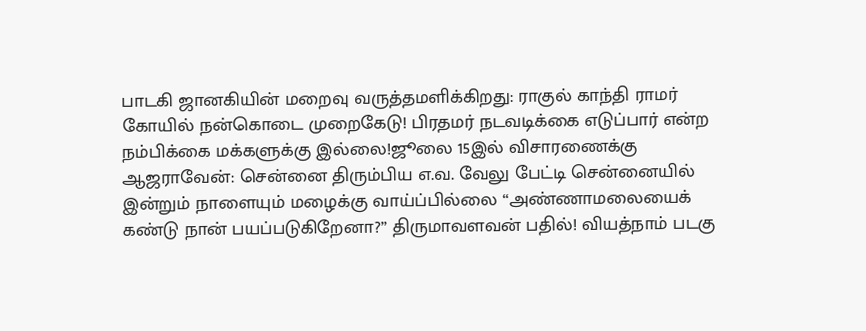பாடகி ஜானகியின் மறைவு வருத்தமளிக்கிறது: ராகுல் காந்தி ராமர் கோயில் நன்கொடை முறைகேடு! பிரதமர் நடவடிக்கை எடுப்பார் என்ற நம்பிக்கை மக்களுக்கு இல்லை!ஜூலை 15இல் விசாரணைக்கு ஆஜராவேன்: சென்னை திரும்பிய எ.வ. வேலு பேட்டி சென்னையில் இன்றும் நாளையும் மழைக்கு வாய்ப்பில்லை “அண்ணாமலையைக் கண்டு நான் பயப்படுகிறேனா?” திருமாவளவன் பதில்! வியத்நாம் படகு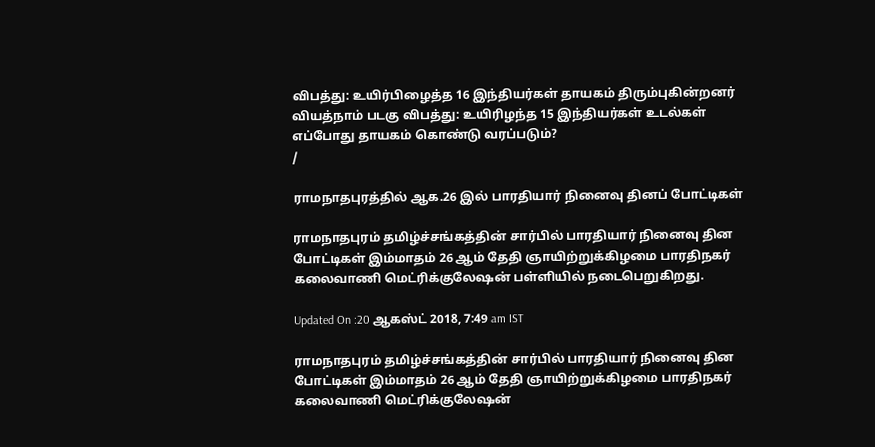விபத்து: உயிர்பிழைத்த 16 இந்தியர்கள் தாயகம் திரும்புகின்றனர் வியத்நாம் படகு விபத்து: உயிரிழந்த 15 இந்தியர்கள் உடல்கள் எப்போது தாயகம் கொண்டு வரப்படும்?
/

ராமநாதபுரத்தில் ஆக.26 இல் பாரதியார் நினைவு தினப் போட்டிகள்

ராமநாதபுரம் தமிழ்ச்சங்கத்தின் சார்பில் பாரதியார் நினைவு தின போட்டிகள் இம்மாதம் 26 ஆம் தேதி ஞாயிற்றுக்கிழமை பாரதிநகர் கலைவாணி மெட்ரிக்குலேஷன் பள்ளியில் நடைபெறுகிறது.

Updated On :20 ஆகஸ்ட் 2018, 7:49 am IST

ராமநாதபுரம் தமிழ்ச்சங்கத்தின் சார்பில் பாரதியார் நினைவு தின போட்டிகள் இம்மாதம் 26 ஆம் தேதி ஞாயிற்றுக்கிழமை பாரதிநகர் கலைவாணி மெட்ரிக்குலேஷன்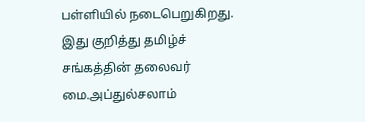பள்ளியில் நடைபெறுகிறது.
இது குறித்து தமிழ்ச் சங்கத்தின் தலைவர் மை.அப்துல்சலாம்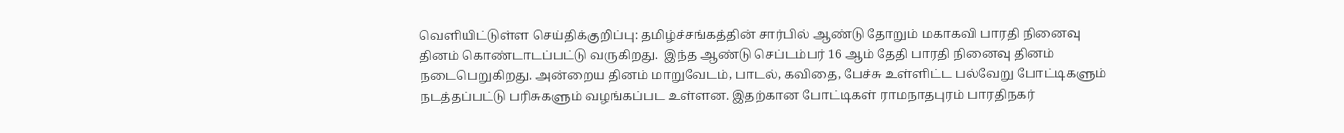வெளியிட்டுள்ள செய்திக்குறிப்பு: தமிழ்ச்சங்கத்தின் சார்பில் ஆண்டு தோறும் மகாகவி பாரதி நினைவு தினம் கொண்டாடப்பட்டு வருகிறது.  இந்த ஆண்டு செப்டம்பர் 16 ஆம் தேதி பாரதி நினைவு தினம் நடைபெறுகிறது. அன்றைய தினம் மாறுவேடம், பாடல், கவிதை, பேச்சு உள்ளிட்ட பல்வேறு போட்டிகளும் நடத்தப்பட்டு பரிசுகளும் வழங்கப்பட உள்ளன. இதற்கான போட்டிகள் ராமநாதபுரம் பாரதிநகர்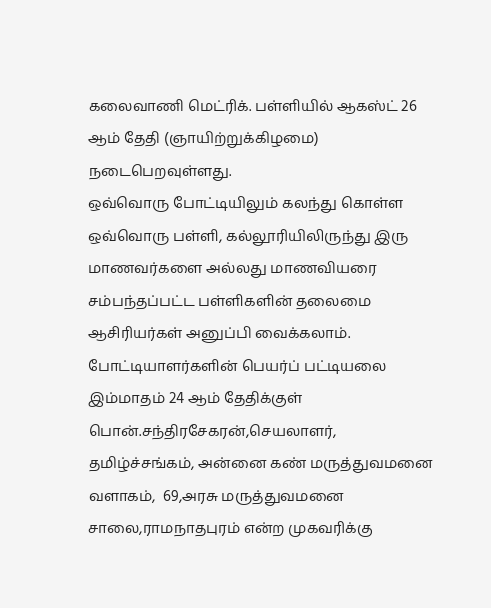கலைவாணி மெட்ரிக். பள்ளியில் ஆகஸ்ட் 26 ஆம் தேதி (ஞாயிற்றுக்கிழமை) நடைபெறவுள்ளது.
ஒவ்வொரு போட்டியிலும் கலந்து கொள்ள ஒவ்வொரு பள்ளி, கல்லூரியிலிருந்து இரு மாணவர்களை அல்லது மாணவியரை சம்பந்தப்பட்ட பள்ளிகளின் தலைமை ஆசிரியர்கள் அனுப்பி வைக்கலாம். போட்டியாளர்களின் பெயர்ப் பட்டியலை இம்மாதம் 24 ஆம் தேதிக்குள் பொன்.சந்திரசேகரன்,செயலாளர், தமிழ்ச்சங்கம், அன்னை கண் மருத்துவமனை வளாகம்,  69,அரசு மருத்துவமனை சாலை,ராமநாதபுரம் என்ற முகவரிக்கு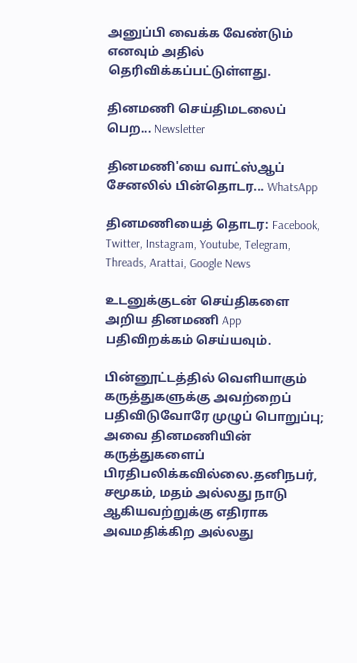அனுப்பி வைக்க வேண்டும் எனவும் அதில் தெரிவிக்கப்பட்டுள்ளது.

தினமணி செய்திமடலைப் பெற... Newsletter

தினமணி'யை வாட்ஸ்ஆப் சேனலில் பின்தொடர... WhatsApp

தினமணியைத் தொடர: Facebook, Twitter, Instagram, Youtube, Telegram, Threads, Arattai, Google News

உடனுக்குடன் செய்திகளை அறிய தினமணி App பதிவிறக்கம் செய்யவும்.

பின்னூட்டத்தில் வெளியாகும் கருத்துகளுக்கு அவற்றைப் பதிவிடுவோரே முழுப் பொறுப்பு; அவை தினமணியின் கருத்துகளைப் பிரதிபலிக்கவில்லை.தனிநபர், சமூகம், மதம் அல்லது நாடு ஆகியவற்றுக்கு எதிராக அவமதிக்கிற அல்லது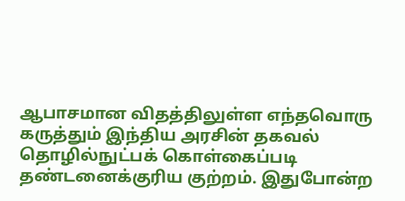ஆபாசமான விதத்திலுள்ள எந்தவொரு கருத்தும் இந்திய அரசின் தகவல் தொழில்நுட்பக் கொள்கைப்படி தண்டனைக்குரிய குற்றம். இதுபோன்ற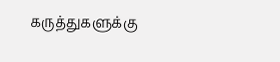கருத்துகளுக்கு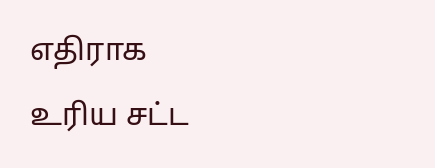எதிராக உரிய சட்ட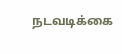நடவடிக்கை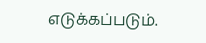எடுக்கப்படும்.